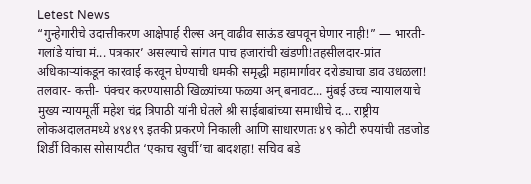Letest News
“गुन्हेगारीचे उदात्तीकरण आक्षेपार्ह रील्स अन् वाढीव साऊंड खपवून घेणार नाही!” — भारती-गलांडे यांचा मं... पत्रकार’ असल्याचे सांगत पाच हजारांची खंडणी!तहसीलदार-प्रांत अधिकाऱ्यांकडून कारवाई करवून घेण्याची धमकी समृद्धी महामार्गावर दरोड्याचा डाव उधळला! तलवार- कत्ती- पंक्चर करण्यासाठी खिळ्यांच्या फळ्या अन् बनावट... मुंबई उच्च न्यायालयाचे मुख्य न्यायमूर्ती महेश चंद्र त्रिपाठी यांनी घेतले श्री साईबाबांच्या समाधीचे द... राष्ट्रीय लोकअदालतमध्ये ४९४१९ इतकी प्रकरणे निकाली आणि साधारणतः ४९ कोटी रुपयांची तडजोड शिर्डी विकास सोसायटीत ‘एकाच खुर्ची’चा बादशहा! सचिव बडे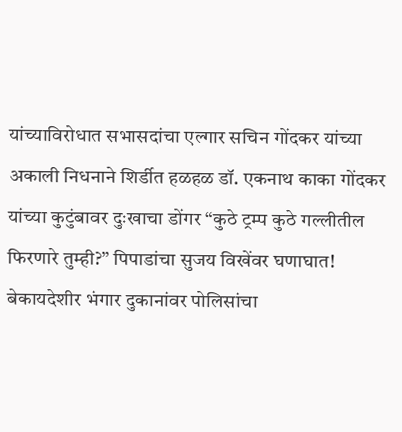यांच्याविरोधात सभासदांचा एल्गार सचिन गोंदकर यांच्या अकाली निधनाने शिर्डीत हळहळ डॉ. एकनाथ काका गोंदकर यांच्या कुटुंबावर दुःखाचा डोंगर “कुठे ट्रम्प कुठे गल्लीतील फिरणारे तुम्ही?” पिपाडांचा सुजय विखेंवर घणाघात! बेकायदेशीर भंगार दुकानांवर पोलिसांचा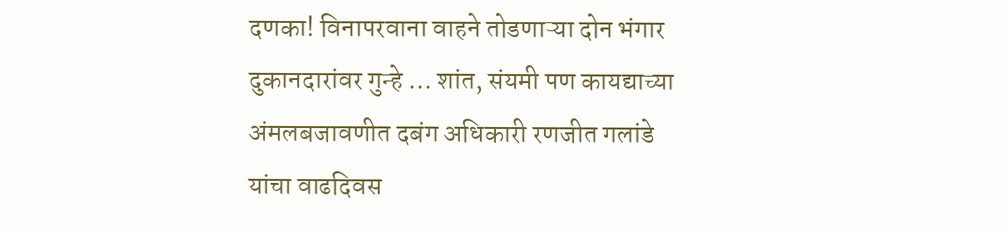दणका! विनापरवाना वाहने तोडणाऱ्या दोन भंगार दुकानदारांवर गुन्हे ... शांत, संयमी पण कायद्याच्या अंमलबजावणीत दबंग अधिकारी रणजीत गलांडे यांचा वाढदिवस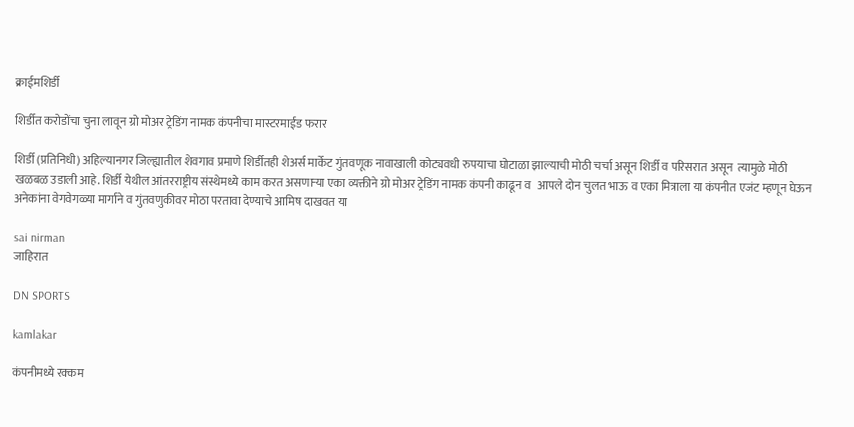क्राईमशिर्डी

शिर्डीत करोडोंचा चुना लावून ग्रो मोअर ट्रेडिंग नामक कंपनीचा मास्टरमाईंड फरार

शिर्डी (प्रतिनिधी) अहिल्यानगर जिल्ह्यातील शेवगाव प्रमाणे शिर्डीतही शेअर्स मार्केट गुंतवणूक नावाखाली कोट्यवधी रुपयाचा घोटाळा झाल्याची मोठी चर्चा असून शिर्डी व परिसरात‌ असून  त्यामुळे मोठी खळबळ उडाली आहे. शिर्डी येथील आंतरराष्ट्रीय संस्थेमध्ये काम करत असणाऱ्या एका व्यक्तीने ग्रो मोअर ट्रेडिंग नामक कंपनी काढून व   आपले दोन चुलत भाऊ व एका मित्राला या कंपनीत एजंट म्हणून घेऊन अनेकांना वेगवेगळ्या मार्गाने व गुंतवणुकीवर मोठा परतावा देण्याचे आमिष दाखवत या

sai nirman
जाहिरात

DN SPORTS

kamlakar

कंपनीमध्ये रक्कम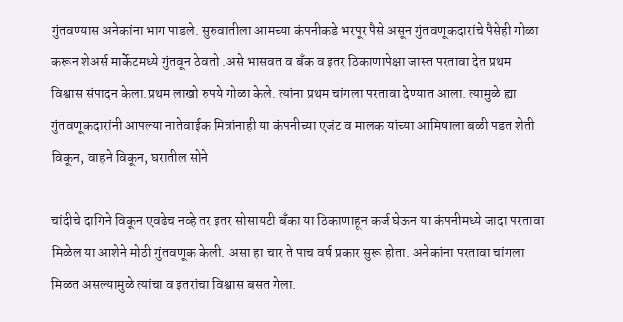गुंतवण्यास अनेकांना भाग पाडले. सुरुवातीला आमच्या कंपनीकडे भरपूर पैसे असून गुंतवणूकदारांचे पैसेही गोळा करून शेअर्स मार्केटमध्ये गुंतवून ठेवतो .असे भासवत व बँक व इतर ठिकाणापेक्षा जास्त परतावा देत प्रथम विश्वास संपादन केला.प्रथम लाखो रुपये गोळा केले. त्यांना प्रथम चांगला परतावा देण्यात आला. त्यामुळे ह्या गुंतवणूकदारांनी आपल्या नातेवाईक मित्रांनाही या कंपनीच्या एजंट व मालक यांच्या आमिषाला बळी पडत शेती विकून, वाहने विकून, घरातील सोने

चांदीचे दागिने विकून एवढेच नव्हे तर इतर सोसायटी बँका या ठिकाणाहून कर्ज घेऊन या कंपनीमध्ये जादा परतावा मिळेल या आशेने मोठी गुंतवणूक केली. असा हा चार ते पाच वर्ष प्रकार सुरू होता. अनेकांना परतावा चांगला मिळत असल्यामुळे त्यांचा व इतरांचा विश्वास बसत गेला.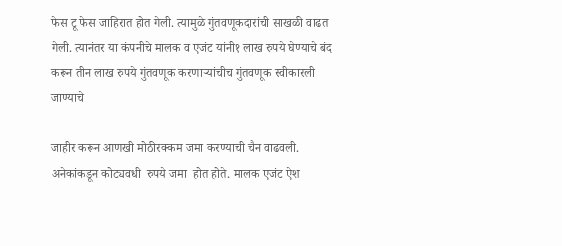फेस टू फेस जाहिरात होत गेली. त्यामुळे गुंतवणूकदारांची साखळी वाढत गेली. त्यानंतर या कंपनीचे मालक व एजंट यांनी१ लाख रुपये घेण्याचे बंद करून तीन लाख रुपये गुंतवणूक करणाऱ्यांचीच गुंतवणूक स्वीकारली जाण्याचे

जाहीर करून आणखी मोठीरक्कम जमा करण्याची चैन वाढवली.  अनेकांकडून कोट्यवधी  रुपये जमा  होत‌‌ होते. मालक एजंट ऐश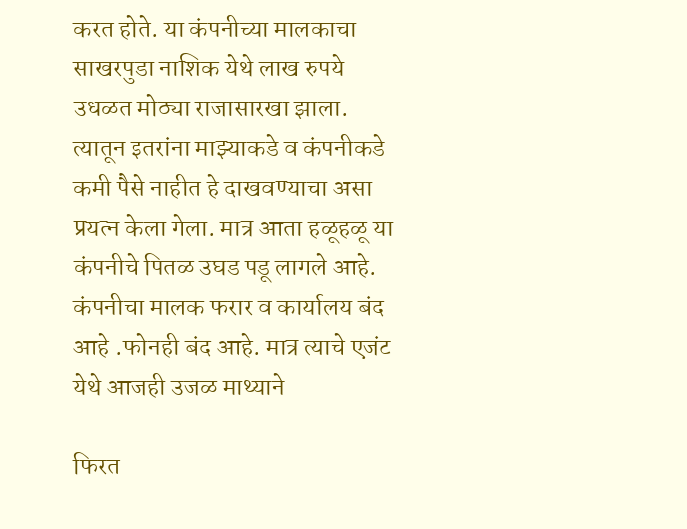करत होते. या कंपनीच्या मालकाचा साखरपुडा नाशिक येथे लाख रुपये उधळत मोठ्या राजासारखा झाला. त्यातून इतरांना माझ्याकडे व कंपनीकडे कमी पैसे नाहीत हे दाखवण्याचा असा प्रयत्न केला गेला. मात्र आता हळूहळू या कंपनीचे पितळ उघड पडू लागले आहे. कंपनीचा मालक फरार व कार्यालय बंद आहे .फोनही बंद आहे. मात्र त्याचे एजंट येथे आजही उजळ माथ्याने

फिरत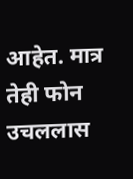आहेत. मात्र तेही फोन उचललास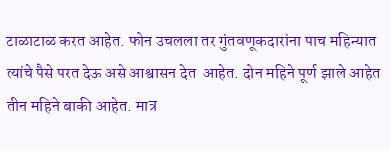टाळाटाळ करत आहेत. फोन उचलला तर गुंतवणूकदारांना पाच महिन्यात त्यांचे पैसे परत देऊ असे आश्वासन देत  आहेत. दोन महिने पूर्ण झाले आहेत तीन महिने बाकी आहेत. मात्र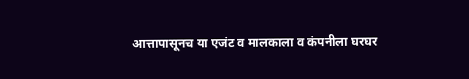आत्तापासूनच या एजंट व मालकाला व कंपनीला घरघर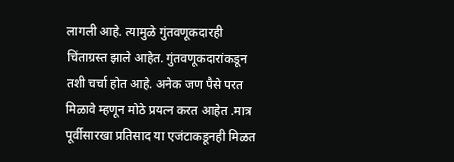लागली आहे. त्यामुळे गुंतवणूकदारही चिंताग्रस्त झाले आहेत. गुंतवणूकदारांकडून तशी चर्चा होत आहे. अनेक जण पैसे परत मिळावे म्हणून मोठे प्रयत्न करत आहेत .मात्र पूर्वीसारखा प्रतिसाद या एजंटाकडूनही मिळत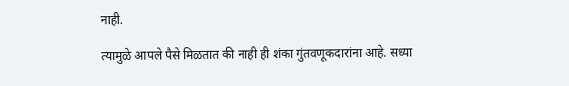नाही.

त्यामुळे आपले पैसे मिळतात की नाही ही शंका गुंतवणूकदारांना आहे. सध्या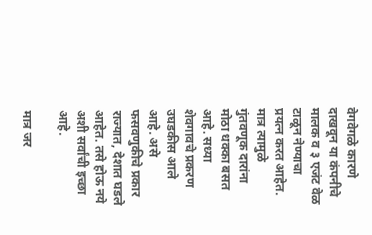वेगवेगळे कारणे दाखवून या कंपनीचे मालक व ३ एजंट वेळ टाळून नेण्याचा  प्रयत्न करत आहेत. मात्र त्यामुळे गुंतवणूक दारांना मोठा धक्का बसत आहे. सध्या शेवगावचे प्रकरण उघडकीस आले आहे. असे फसवणुकीचे प्रकार राज्यात, देशात घडले आहेत. तसे होऊ नये अशी सर्वांची इच्छा आहे.

मात्र जर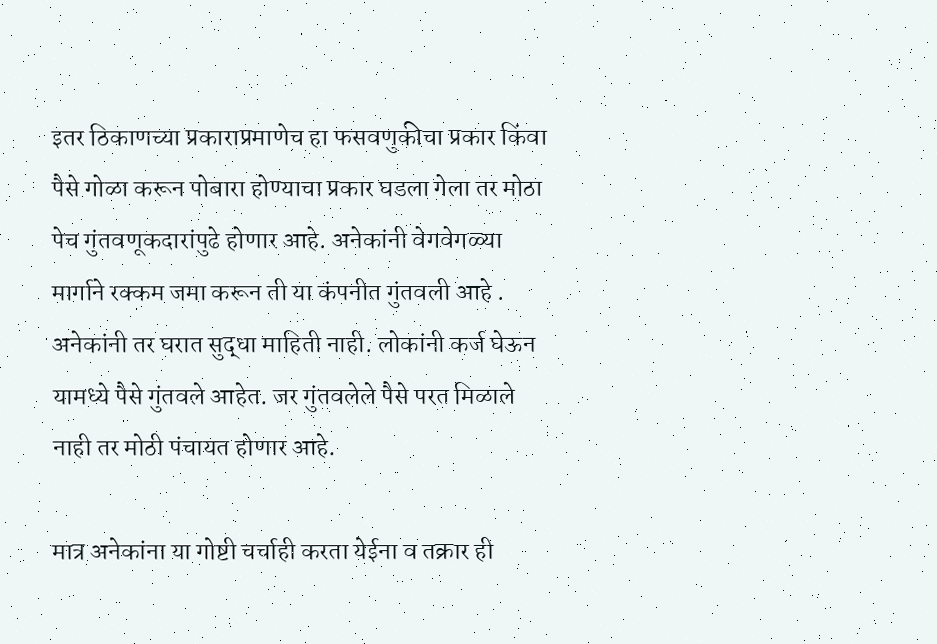इतर ठिकाणच्या प्रकाराप्रमाणेच हा फसवणुकीचा प्रकार किंवा पैसे गोळा करून पोबारा होण्याचा प्रकार घडला गेला तर मोठा पेच गुंतवणूकदारांपुढे होणार आहे. अनेकांनी वेगवेगळ्या मार्गाने रक्कम जमा करून ती या कंपनीत गुंतवली आहे . अनेकांनी तर घरात सुद्धा माहिती नाही. लोकांनी कर्ज घेऊन यामध्ये पैसे गुंतवले आहेत. जर गुंतवलेले पैसे परत मिळाले नाही तर मोठी पंचायत होणार आहे.

मात्र अनेकांना या गोष्टी चर्चाही करता येईना व तक्रार ही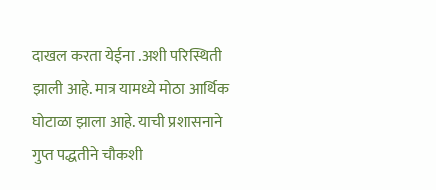दाखल करता येईना .अशी परिस्थिती झाली आहे. मात्र यामध्ये मोठा आर्थिक घोटाळा झाला आहे. याची प्रशासनाने गुप्त पद्धतीने चौकशी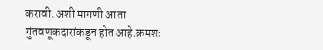करावी. अशी मागणी आता गुंतवणूकदारांकडून होत आहे.क्रमशः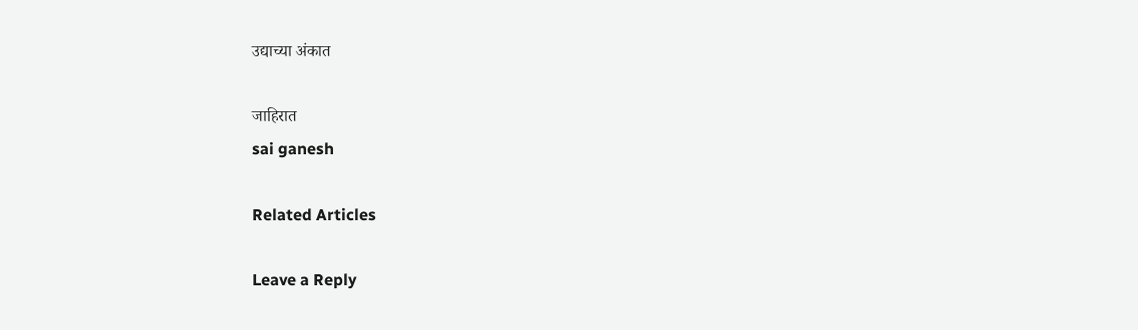उद्याच्या अंकात

जाहिरात
sai ganesh

Related Articles

Leave a Reply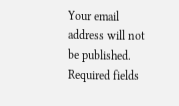Your email address will not be published. Required fields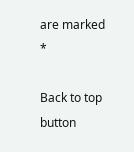are marked *

Back to top button